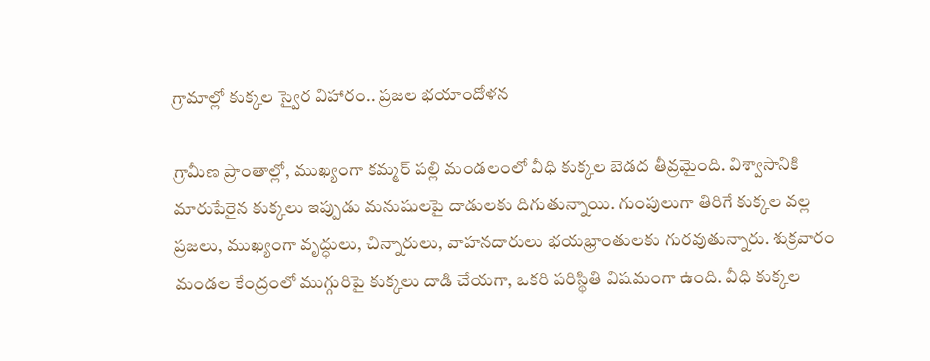గ్రామాల్లో కుక్కల స్వైర విహారం.. ప్రజల భయాందోళన

గ్రామీణ ప్రాంతాల్లో, ముఖ్యంగా కమ్మర్ పల్లి మండలంలో వీధి కుక్కల బెడద తీవ్రమైంది. విశ్వాసానికి మారుపేరైన కుక్కలు ఇప్పుడు మనుషులపై దాడులకు దిగుతున్నాయి. గుంపులుగా తిరిగే కుక్కల వల్ల ప్రజలు, ముఖ్యంగా వృద్ధులు, చిన్నారులు, వాహనదారులు భయభ్రాంతులకు గురవుతున్నారు. శుక్రవారం మండల కేంద్రంలో ముగ్గురిపై కుక్కలు దాడి చేయగా, ఒకరి పరిస్థితి విషమంగా ఉంది. వీధి కుక్కల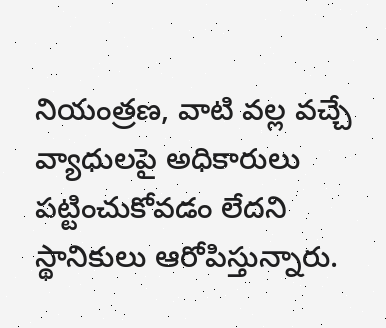నియంత్రణ, వాటి వల్ల వచ్చే వ్యాధులపై అధికారులు పట్టించుకోవడం లేదని స్థానికులు ఆరోపిస్తున్నారు.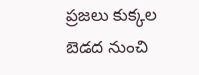ప్రజలు కుక్కల బెడద నుంచి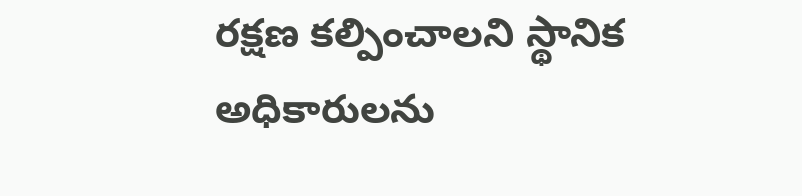రక్షణ కల్పించాలని స్థానిక అధికారులను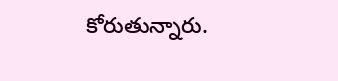కోరుతున్నారు.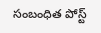సంబంధిత పోస్ట్